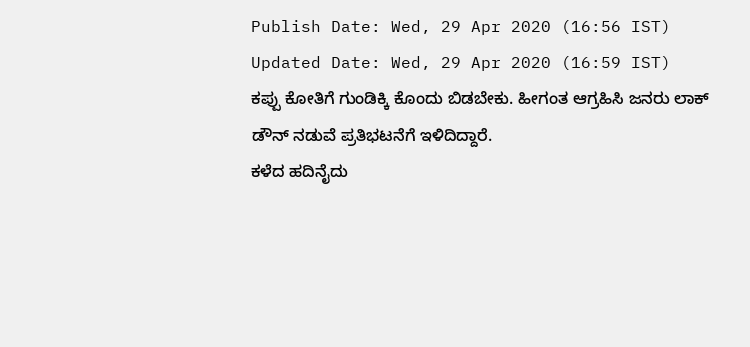Publish Date: Wed, 29 Apr 2020 (16:56 IST)
Updated Date: Wed, 29 Apr 2020 (16:59 IST)
ಕಪ್ಪು ಕೋತಿಗೆ ಗುಂಡಿಕ್ಕಿ ಕೊಂದು ಬಿಡಬೇಕು. ಹೀಗಂತ ಆಗ್ರಹಿಸಿ ಜನರು ಲಾಕ್ ಡೌನ್ ನಡುವೆ ಪ್ರತಿಭಟನೆಗೆ ಇಳಿದಿದ್ದಾರೆ.
ಕಳೆದ ಹದಿನೈದು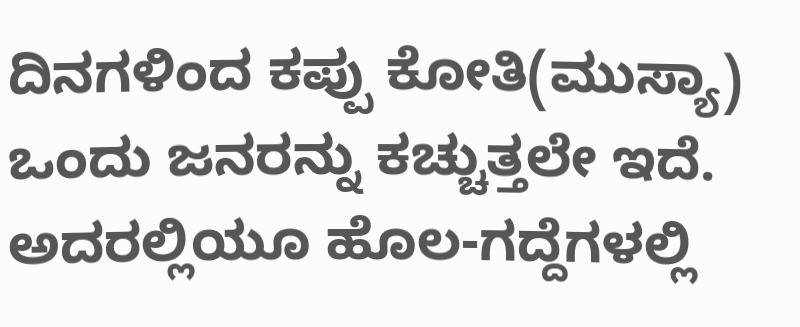ದಿನಗಳಿಂದ ಕಪ್ಪು ಕೋತಿ(ಮುಸ್ಯಾ) ಒಂದು ಜನರನ್ನು ಕಚ್ಚುತ್ತಲೇ ಇದೆ. ಅದರಲ್ಲಿಯೂ ಹೊಲ-ಗದ್ದೆಗಳಲ್ಲಿ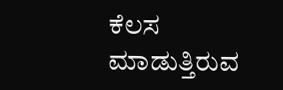ಕೆಲಸ ಮಾಡುತ್ತಿರುವ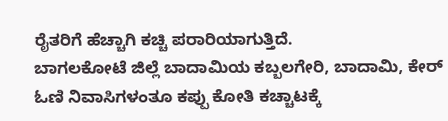ರೈತರಿಗೆ ಹೆಚ್ಚಾಗಿ ಕಚ್ಚಿ ಪರಾರಿಯಾಗುತ್ತಿದೆ.
ಬಾಗಲಕೋಟೆ ಜಿಲ್ಲೆ ಬಾದಾಮಿಯ ಕಬ್ಬಲಗೇರಿ, ಬಾದಾಮಿ, ಕೇರ್ ಓಣಿ ನಿವಾಸಿಗಳಂತೂ ಕಪ್ಪು ಕೋತಿ ಕಚ್ಚಾಟಕ್ಕೆ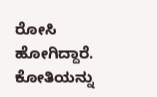ರೋಸಿ ಹೋಗಿದ್ದಾರೆ.
ಕೋತಿಯನ್ನು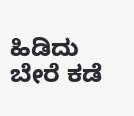ಹಿಡಿದು ಬೇರೆ ಕಡೆ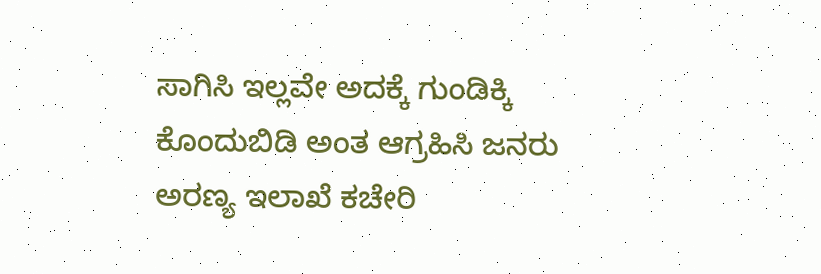ಸಾಗಿಸಿ ಇಲ್ಲವೇ ಅದಕ್ಕೆ ಗುಂಡಿಕ್ಕಿ ಕೊಂದುಬಿಡಿ ಅಂತ ಆಗ್ರಹಿಸಿ ಜನರು ಅರಣ್ಯ ಇಲಾಖೆ ಕಚೇರಿ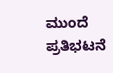ಮುಂದೆ ಪ್ರತಿಭಟನೆ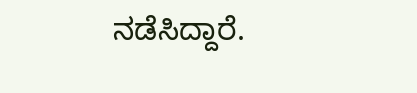ನಡೆಸಿದ್ದಾರೆ.